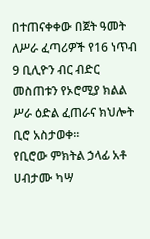በተጠናቀቀው በጀት ዓመት ለሥራ ፈጣሪዎች የ16 ነጥብ 9 ቢሊዮን ብር ብድር መስጠቱን የኦሮሚያ ክልል ሥራ ዕድል ፈጠራና ክህሎት ቢሮ አስታወቀ፡፡
የቢሮው ምክትል ኃላፊ አቶ ሀብታሙ ካሣ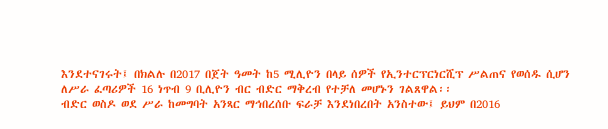እንደተናገሩት፤ በክልሉ በ2017 በጀት ዓመት ከ5 ሚሊዮን በላይ ሰዎች የኢንተርፕርነርሺፕ ሥልጠና የወሰዱ ሲሆን ለሥራ ፈጣሪዎች 16 ነጥብ 9 ቢሊዮን ብር ብድር ማቅረብ የተቻለ መሆኑን ገልጸዋል፡፡
ብድር ወስዶ ወደ ሥራ ከመግባት አንጻር ማኅበረሰቡ ፍራቻ እንደነበረበት አንስተው፤ ይህም በ2016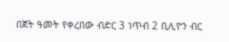በጀት ዓመት የቀረበው ብድር 3 ነጥብ 2 ቢሊዮን ብር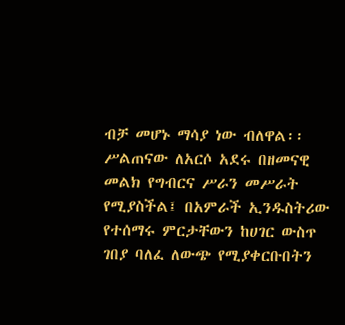ብቻ መሆኑ ማሳያ ነው ብለዋል፡፡
ሥልጠናው ለአርሶ አደሩ በዘመናዊ መልክ የግብርና ሥራን መሥራት የሚያስችል፤ በአምራች ኢንዱስትሪው የተሰማሩ ምርታቸውን ከሀገር ውስጥ ገበያ ባለፈ ለውጭ የሚያቀርቡበትን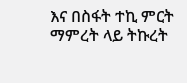እና በስፋት ተኪ ምርት ማምረት ላይ ትኩረት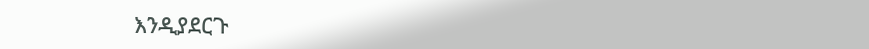እንዲያደርጉ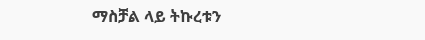ማስቻል ላይ ትኩረቱን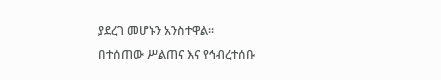ያደረገ መሆኑን አንስተዋል፡፡
በተሰጠው ሥልጠና እና የኅብረተሰቡ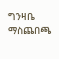ግንዛቤ ማስጨበጫ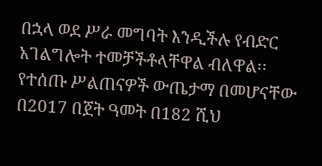በኋላ ወደ ሥራ መግባት እንዲችሉ የብድር አገልግሎት ተመቻችቶላቸዋል ብለዋል፡፡
የተሰጡ ሥልጠናዎች ውጤታማ በመሆናቸው በ2017 በጀት ዓመት በ182 ሺህ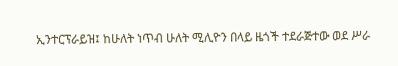ኢንተርፕራይዝ፤ ከሁለት ነጥብ ሁለት ሚሊዮን በላይ ዜጎች ተደራጅተው ወደ ሥራ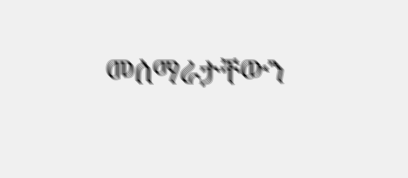መሰማራታቸውን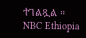ተገልጿል ።
NBC Ethiopia